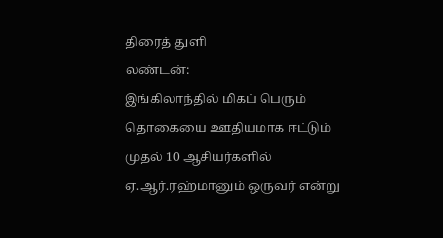திரைத் துளி
லண்டன்:
இங்கிலாந்தில் மிகப் பெரும் தொகையை ஊதியமாக ஈட்டும் முதல் 10 ஆசியர்களில் ஏ.ஆர்.ரஹ்மானும் ஒருவர் என்று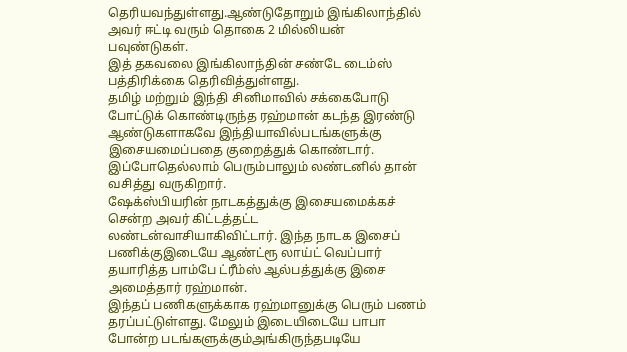தெரியவந்துள்ளது.ஆண்டுதோறும் இங்கிலாந்தில் அவர் ஈட்டி வரும் தொகை 2 மில்லியன் பவுண்டுகள்.
இத் தகவலை இங்கிலாந்தின் சண்டே டைம்ஸ் பத்திரிக்கை தெரிவித்துள்ளது.
தமிழ் மற்றும் இந்தி சினிமாவில் சக்கைபோடு போட்டுக் கொண்டிருந்த ரஹ்மான் கடந்த இரண்டு ஆண்டுகளாகவே இந்தியாவில்படங்களுக்கு இசையமைப்பதை குறைத்துக் கொண்டார். இப்போதெல்லாம் பெரும்பாலும் லண்டனில் தான் வசித்து வருகிறார்.
ஷேக்ஸ்பியரின் நாடகத்துக்கு இசையமைக்கச் சென்ற அவர் கிட்டத்தட்ட லண்டன்வாசியாகிவிட்டார். இந்த நாடக இசைப் பணிக்குஇடையே ஆண்ட்ரூ லாய்ட் வெப்பார் தயாரித்த பாம்பே ட்ரீம்ஸ் ஆல்பத்துக்கு இசை அமைத்தார் ரஹ்மான்.
இந்தப் பணிகளுக்காக ரஹ்மானுக்கு பெரும் பணம் தரப்பட்டுள்ளது. மேலும் இடையிடையே பாபா போன்ற படங்களுக்கும்அங்கிருந்தபடியே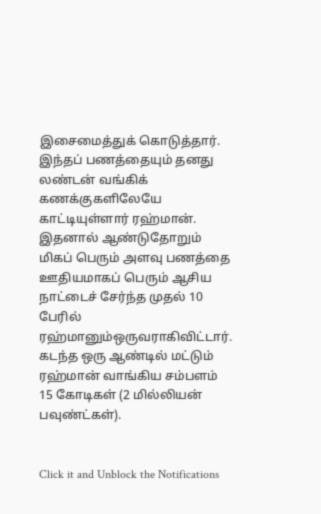இசைமைத்துக் கொடுத்தார். இந்தப் பணத்தையும் தனது லண்டன் வங்கிக் கணக்குகளிலேயே காட்டியுள்ளார் ரஹ்மான்.
இதனால் ஆண்டுதோறும் மிகப் பெரும் அளவு பணத்தை ஊதியமாகப் பெரும் ஆசிய நாட்டைச் சேர்ந்த முதல் 10 பேரில் ரஹ்மானும்ஒருவராகிவிட்டார். கடந்த ஒரு ஆண்டில் மட்டும் ரஹ்மான் வாங்கிய சம்பளம் 15 கோடிகள் (2 மில்லியன் பவுண்ட்கள்).


Click it and Unblock the Notifications